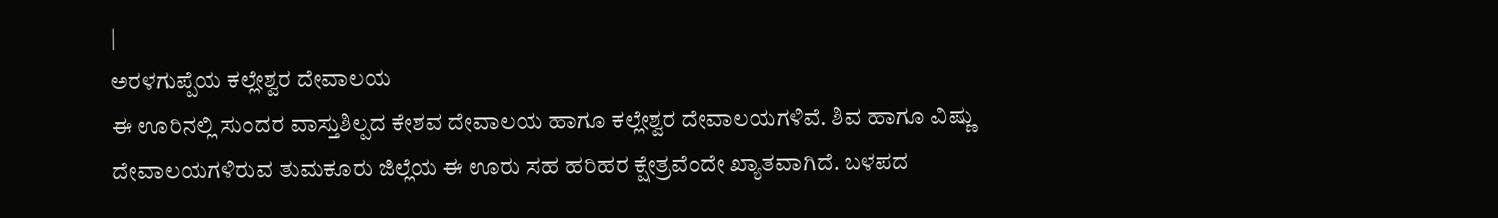|
ಅರಳಗುಪ್ಪೆಯ ಕಲ್ಲೇಶ್ವರ ದೇವಾಲಯ
ಈ ಊರಿನಲ್ಲಿ ಸುಂದರ ವಾಸ್ತುಶಿಲ್ಪದ ಕೇಶವ ದೇವಾಲಯ ಹಾಗೂ ಕಲ್ಲೇಶ್ವರ ದೇವಾಲಯಗಳಿವೆ. ಶಿವ ಹಾಗೂ ವಿಷ್ಣು ದೇವಾಲಯಗಳಿರುವ ತುಮಕೂರು ಜಿಲ್ಲೆಯ ಈ ಊರು ಸಹ ಹರಿಹರ ಕ್ಷೇತ್ರವೆಂದೇ ಖ್ಯಾತವಾಗಿದೆ. ಬಳಪದ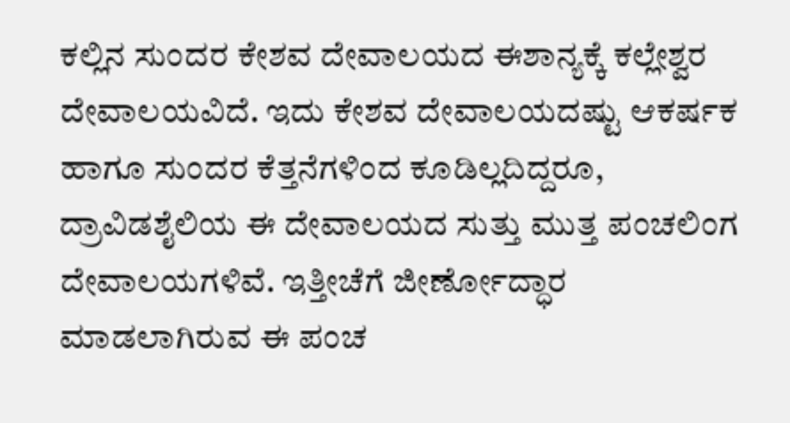ಕಲ್ಲಿನ ಸುಂದರ ಕೇಶವ ದೇವಾಲಯದ ಈಶಾನ್ಯಕ್ಕೆ ಕಲ್ಲೇಶ್ವರ ದೇವಾಲಯವಿದೆ. ಇದು ಕೇಶವ ದೇವಾಲಯದಷ್ಟು ಆಕರ್ಷಕ ಹಾಗೂ ಸುಂದರ ಕೆತ್ತನೆಗಳಿಂದ ಕೂಡಿಲ್ಲದಿದ್ದರೂ, ದ್ರಾವಿಡಶೈಲಿಯ ಈ ದೇವಾಲಯದ ಸುತ್ತು ಮುತ್ತ ಪಂಚಲಿಂಗ ದೇವಾಲಯಗಳಿವೆ. ಇತ್ತೀಚೆಗೆ ಜೀರ್ಣೋದ್ಧಾರ ಮಾಡಲಾಗಿರುವ ಈ ಪಂಚ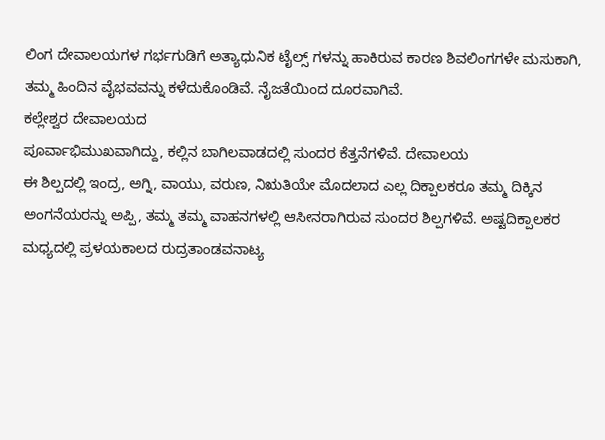ಲಿಂಗ ದೇವಾಲಯಗಳ ಗರ್ಭಗುಡಿಗೆ ಅತ್ಯಾಧುನಿಕ ಟೈಲ್ಸ್ ಗಳನ್ನು ಹಾಕಿರುವ ಕಾರಣ ಶಿವಲಿಂಗಗಳೇ ಮಸುಕಾಗಿ, ತಮ್ಮ ಹಿಂದಿನ ವೈಭವವನ್ನು ಕಳೆದುಕೊಂಡಿವೆ. ನೈಜತೆಯಿಂದ ದೂರವಾಗಿವೆ.
ಕಲ್ಲೇಶ್ವರ ದೇವಾಲಯದ
ಪೂರ್ವಾಭಿಮುಖವಾಗಿದ್ದು, ಕಲ್ಲಿನ ಬಾಗಿಲವಾಡದಲ್ಲಿ ಸುಂದರ ಕೆತ್ತನೆಗಳಿವೆ. ದೇವಾಲಯ
ಈ ಶಿಲ್ಪದಲ್ಲಿ ಇಂದ್ರ, ಅಗ್ನಿ, ವಾಯು, ವರುಣ, ನಿಋತಿಯೇ ಮೊದಲಾದ ಎಲ್ಲ ದಿಕ್ಪಾಲಕರೂ ತಮ್ಮ ದಿಕ್ಕಿನ ಅಂಗನೆಯರನ್ನು ಅಪ್ಪಿ, ತಮ್ಮ ತಮ್ಮ ವಾಹನಗಳಲ್ಲಿ ಆಸೀನರಾಗಿರುವ ಸುಂದರ ಶಿಲ್ಪಗಳಿವೆ. ಅಷ್ಟದಿಕ್ಪಾಲಕರ ಮಧ್ಯದಲ್ಲಿ ಪ್ರಳಯಕಾಲದ ರುದ್ರತಾಂಡವನಾಟ್ಯ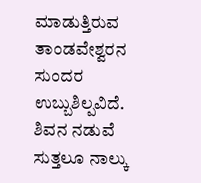ಮಾಡುತ್ತಿರುವ ತಾಂಡವೇಶ್ವರನ ಸುಂದರ ಉಬ್ಬುಶಿಲ್ಪವಿದೆ. ಶಿವನ ನಡುವೆ ಸುತ್ತಲೂ ನಾಲ್ಕು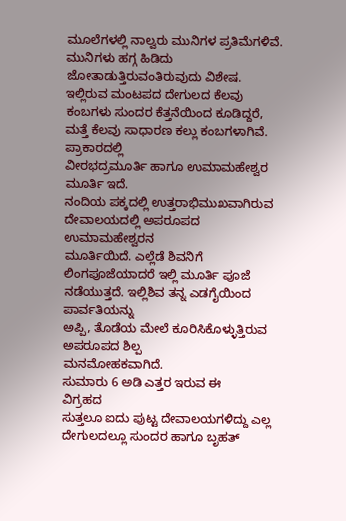ಮೂಲೆಗಳಲ್ಲಿ ನಾಲ್ವರು ಮುನಿಗಳ ಪ್ರತಿಮೆಗಳಿವೆ. ಮುನಿಗಳು ಹಗ್ಗ ಹಿಡಿದು ಜೋತಾಡುತ್ತಿರುವಂತಿರುವುದು ವಿಶೇಷ.
ಇಲ್ಲಿರುವ ಮಂಟಪದ ದೇಗುಲದ ಕೆಲವು ಕಂಬಗಳು ಸುಂದರ ಕೆತ್ತನೆಯಿಂದ ಕೂಡಿದ್ದರೆ,
ಮತ್ತೆ ಕೆಲವು ಸಾಧಾರಣ ಕಲ್ಲು ಕಂಬಗಳಾಗಿವೆ.
ಪ್ರಾಕಾರದಲ್ಲಿ
ವೀರಭದ್ರಮೂರ್ತಿ ಹಾಗೂ ಉಮಾಮಹೇಶ್ವರ ಮೂರ್ತಿ ಇದೆ.
ನಂದಿಯ ಪಕ್ಕದಲ್ಲಿ ಉತ್ತರಾಭಿಮುಖವಾಗಿರುವ ದೇವಾಲಯದಲ್ಲಿ ಅಪರೂಪದ ಉಮಾಮಹೇಶ್ವರನ
ಮೂರ್ತಿಯಿದೆ. ಎಲ್ಲೆಡೆ ಶಿವನಿಗೆ ಲಿಂಗಪೂಜೆಯಾದರೆ ಇಲ್ಲಿ ಮೂರ್ತಿ ಪೂಜೆ
ನಡೆಯುತ್ತದೆ. ಇಲ್ಲಿಶಿವ ತನ್ನ ಎಡಗೈಯಿಂದ ಪಾರ್ವತಿಯನ್ನು
ಅಪ್ಪಿ, ತೊಡೆಯ ಮೇಲೆ ಕೂರಿಸಿಕೊಳ್ಳುತ್ತಿರುವ ಅಪರೂಪದ ಶಿಲ್ಪ
ಮನಮೋಹಕವಾಗಿದೆ.
ಸುಮಾರು 6 ಅಡಿ ಎತ್ತರ ಇರುವ ಈ
ವಿಗ್ರಹದ
ಸುತ್ತಲೂ ಐದು ಪುಟ್ಟ ದೇವಾಲಯಗಳಿದ್ದು ಎಲ್ಲ ದೇಗುಲದಲ್ಲೂ ಸುಂದರ ಹಾಗೂ ಬೃಹತ್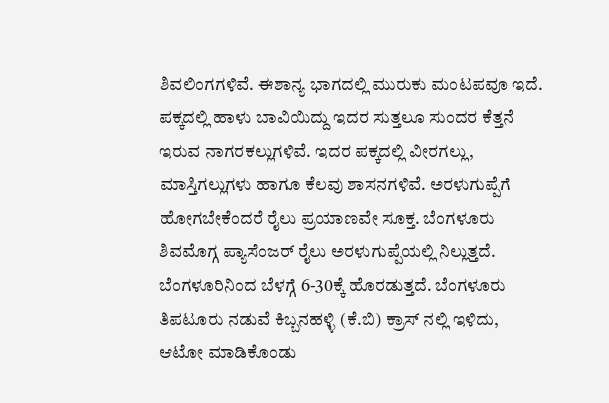ಶಿವಲಿಂಗಗಳಿವೆ. ಈಶಾನ್ಯ ಭಾಗದಲ್ಲಿ ಮುರುಕು ಮಂಟಪವೂ ಇದೆ. ಪಕ್ಕದಲ್ಲಿ ಹಾಳು ಬಾವಿಯಿದ್ದು ಇದರ ಸುತ್ತಲೂ ಸುಂದರ ಕೆತ್ತನೆ ಇರುವ ನಾಗರಕಲ್ಲುಗಳಿವೆ. ಇದರ ಪಕ್ಕದಲ್ಲಿ ವೀರಗಲ್ಲು, ಮಾಸ್ತಿಗಲ್ಲುಗಳು ಹಾಗೂ ಕೆಲವು ಶಾಸನಗಳಿವೆ. ಅರಳುಗುಪ್ಪೆಗೆ ಹೋಗಬೇಕೆಂದರೆ ರೈಲು ಪ್ರಯಾಣವೇ ಸೂಕ್ತ. ಬೆಂಗಳೂರು ಶಿವಮೊಗ್ಗ ಪ್ಯಾಸೆಂಜರ್ ರೈಲು ಅರಳುಗುಪ್ಪೆಯಲ್ಲಿ ನಿಲ್ಲುತ್ತದೆ. ಬೆಂಗಳೂರಿನಿಂದ ಬೆಳಗ್ಗೆ 6-30ಕ್ಕೆ ಹೊರಡುತ್ತದೆ. ಬೆಂಗಳೂರು ತಿಪಟೂರು ನಡುವೆ ಕಿಬ್ಬನಹಳ್ಳಿ (ಕೆ.ಬಿ) ಕ್ರಾಸ್ ನಲ್ಲಿ ಇಳಿದು, ಆಟೋ ಮಾಡಿಕೊಂಡು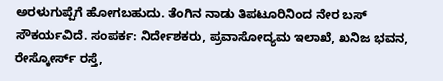ಅರಳುಗುಪ್ಪೆಗೆ ಹೋಗಬಹುದು. ತೆಂಗಿನ ನಾಡು ತಿಪಟೂರಿನಿಂದ ನೇರ ಬಸ್ ಸೌಕರ್ಯವಿದೆ. ಸಂಪರ್ಕ: ನಿರ್ದೇಶಕರು, ಪ್ರವಾಸೋದ್ಯಮ ಇಲಾಖೆ, ಖನಿಜ ಭವನ, ರೇಸ್ಕೋರ್ಸ್ ರಸ್ತೆ,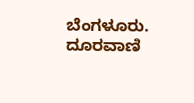ಬೆಂಗಳೂರು. ದೂರವಾಣಿ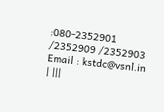:080-2352901 /2352909 /2352903 Email : kstdc@vsnl.in | |||